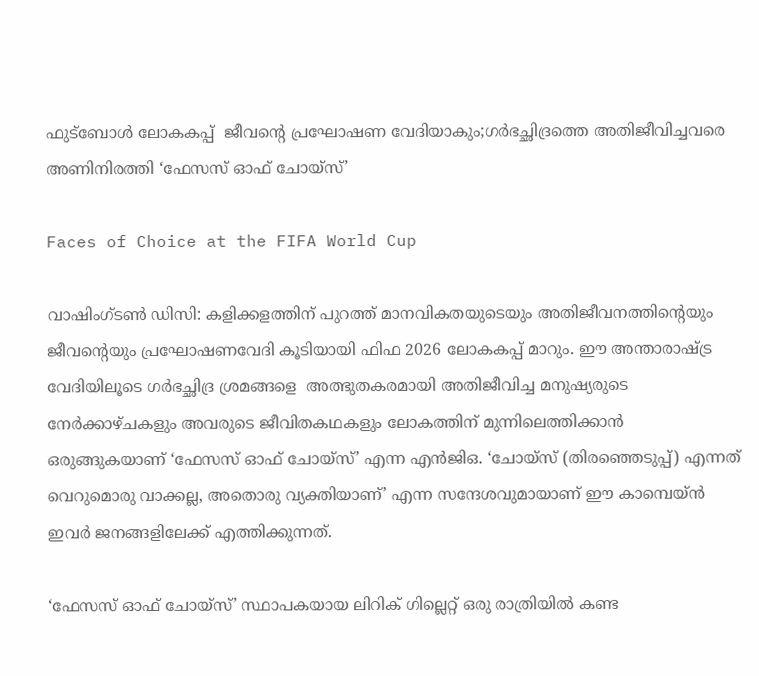ഫുട്‌ബോള്‍ ലോകകപ്പ്  ജീവന്റെ പ്രഘോഷണ വേദിയാകും;ഗര്‍ഭച്ഛിദ്രത്തെ അതിജീവിച്ചവരെ അണിനിരത്തി ‘ഫേസസ് ഓഫ് ചോയ്‌സ്’

Faces of Choice at the FIFA World Cup

വാഷിംഗ്ടണ്‍ ഡിസി: കളിക്കളത്തിന് പുറത്ത് മാനവികതയുടെയും അതിജീവനത്തിന്റെയും ജീവന്റെയും പ്രഘോഷണവേദി കൂടിയായി ഫിഫ 2026 ലോകകപ്പ് മാറും. ഈ അന്താരാഷ്ട്ര വേദിയിലൂടെ ഗര്‍ഭച്ഛിദ്ര ശ്രമങ്ങളെ  അത്ഭുതകരമായി അതിജീവിച്ച മനുഷ്യരുടെ നേര്‍ക്കാഴ്ചകളും അവരുടെ ജീവിതകഥകളും ലോകത്തിന് മുന്നിലെത്തിക്കാന്‍ ഒരുങ്ങുകയാണ് ‘ഫേസസ് ഓഫ് ചോയ്‌സ്’ എന്ന എന്‍ജിഒ. ‘ചോയ്‌സ് (തിരഞ്ഞെടുപ്പ്) എന്നത് വെറുമൊരു വാക്കല്ല, അതൊരു വ്യക്തിയാണ്’ എന്ന സന്ദേശവുമായാണ് ഈ കാമ്പെയ്ന്‍ ഇവര്‍ ജനങ്ങളിലേക്ക് എത്തിക്കുന്നത്.

‘ഫേസസ് ഓഫ് ചോയ്‌സ്’ സ്ഥാപകയായ ലിറിക് ഗില്ലെറ്റ് ഒരു രാത്രിയില്‍ കണ്ട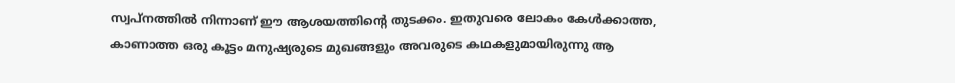സ്വപ്‌നത്തില്‍ നിന്നാണ് ഈ ആശയത്തിന്റെ തുടക്കം. ഇതുവരെ ലോകം കേള്‍ക്കാത്ത, കാണാത്ത ഒരു കൂട്ടം മനുഷ്യരുടെ മുഖങ്ങളും അവരുടെ കഥകളുമായിരുന്നു ആ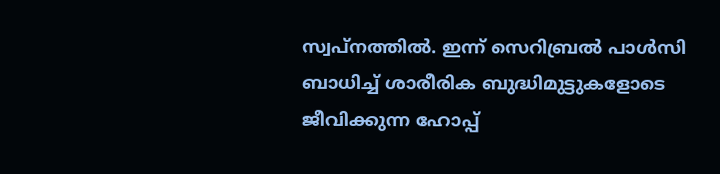സ്വപ്‌നത്തില്‍. ഇന്ന് സെറിബ്രല്‍ പാള്‍സി ബാധിച്ച് ശാരീരിക ബുദ്ധിമുട്ടുകളോടെ ജീവിക്കുന്ന ഹോപ്പ്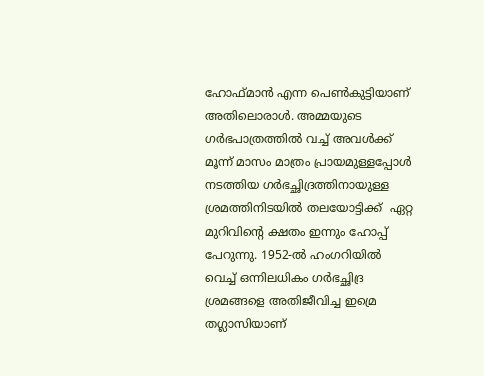ഹോഫ്മാന്‍ എന്ന പെണ്‍കുട്ടിയാണ് അതിലൊരാള്‍. അമ്മയുടെ ഗര്‍ഭപാത്രത്തില്‍ വച്ച് അവള്‍ക്ക് മൂന്ന് മാസം മാത്രം പ്രായമുള്ളപ്പോള്‍ നടത്തിയ ഗര്‍ഭച്ഛിദ്രത്തിനായുള്ള ശ്രമത്തിനിടയില്‍ തലയോട്ടിക്ക്  ഏറ്റ മുറിവിന്റെ ക്ഷതം ഇന്നും ഹോപ്പ് പേറുന്നു. 1952-ല്‍ ഹംഗറിയില്‍ വെച്ച് ഒന്നിലധികം ഗര്‍ഭച്ഛിദ്ര ശ്രമങ്ങളെ അതിജീവിച്ച ഇമ്രെ തഗ്ലാസിയാണ്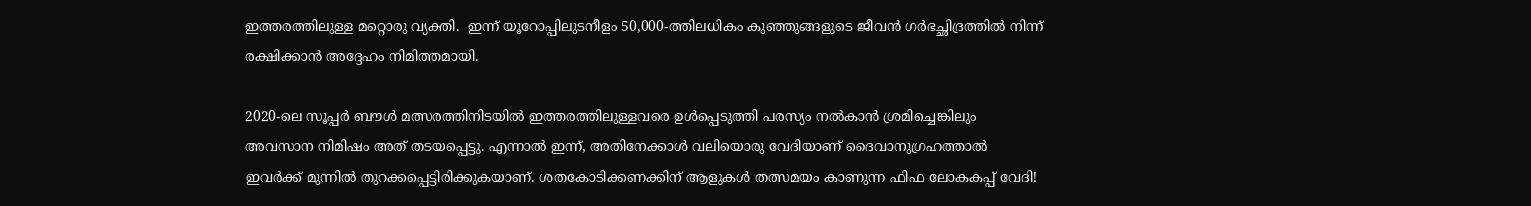ഇത്തരത്തിലുള്ള മറ്റൊരു വ്യക്തി.  ഇന്ന് യൂറോപ്പിലുടനീളം 50,000-ത്തിലധികം കുഞ്ഞുങ്ങളുടെ ജീവന്‍ ഗര്‍ഭച്ഛിദ്രത്തില്‍ നിന്ന് രക്ഷിക്കാന്‍ അദ്ദേഹം നിമിത്തമായി.

2020-ലെ സൂപ്പര്‍ ബൗള്‍ മത്സരത്തിനിടയില്‍ ഇത്തരത്തിലുള്ളവരെ ഉള്‍പ്പെടുത്തി പരസ്യം നല്‍കാന്‍ ശ്രമിച്ചെങ്കിലും അവസാന നിമിഷം അത് തടയപ്പെട്ടു. എന്നാല്‍ ഇന്ന്, അതിനേക്കാള്‍ വലിയൊരു വേദിയാണ് ദൈവാനുഗ്രഹത്താല്‍ ഇവര്‍ക്ക് മുന്നില്‍ തുറക്കപ്പെട്ടിരിക്കുകയാണ്. ശതകോടിക്കണക്കിന് ആളുകള്‍ തത്സമയം കാണുന്ന ഫിഫ ലോകകപ്പ് വേദി!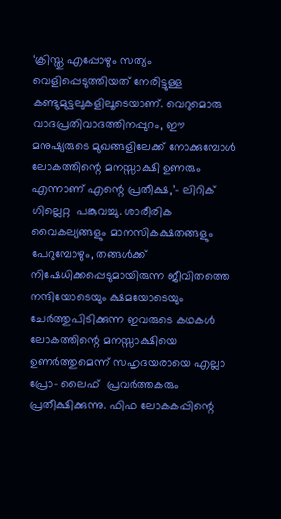‘ക്രിസ്തു എപ്പോഴും സത്യം വെളിപ്പെടുത്തിയത് നേരിട്ടുള്ള കണ്ടുമുട്ടലുകളിലൂടെയാണ്. വെറുമൊരു വാദപ്രതിവാദത്തിനപ്പുറം, ഈ മനുഷ്യരുടെ മുഖങ്ങളിലേക്ക് നോക്കുമ്പോള്‍ ലോകത്തിന്റെ മനസ്സാക്ഷി ഉണരും എന്നാണ് എന്റെ പ്രതീക്ഷ,’- ലിറിക് ഗില്ലെറ്റ  പങ്കുവച്ചു. ശാരീരിക വൈകല്യങ്ങളും മാനസികക്ഷതങ്ങളും പേറുമ്പോഴും, തങ്ങള്‍ക്ക് നിഷേധിക്കപ്പെടുമായിരുന്ന ജീവിതത്തെ നന്ദിയോടെയും ക്ഷമയോടെയും ചേര്‍ത്തുപിടിക്കുന്ന ഇവരുടെ കഥകള്‍ ലോകത്തിന്റെ മനസ്സാക്ഷിയെ ഉണര്‍ത്തുമെന്ന് സഹൃദയരായെ എല്ലാ പ്രോ- ലൈഫ്  പ്രവര്‍ത്തകരും പ്രതീക്ഷിക്കുന്നു. ഫിഫ ലോകകപ്പിന്റെ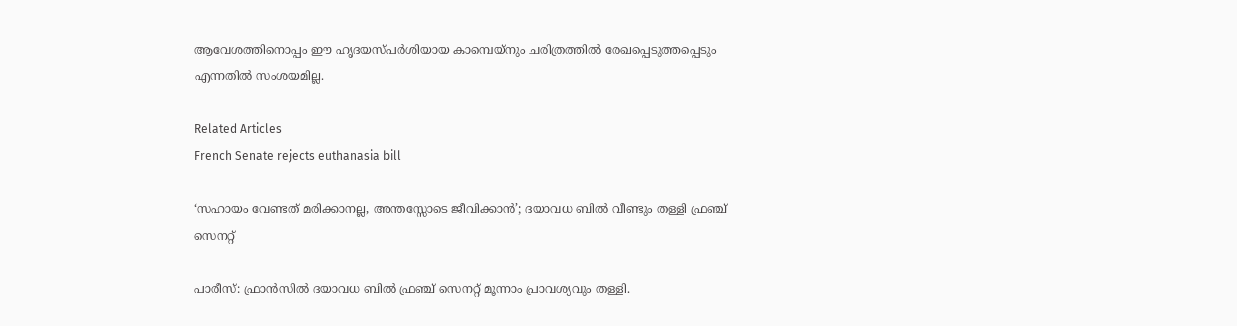ആവേശത്തിനൊപ്പം ഈ ഹൃദയസ്പര്‍ശിയായ കാമ്പെയ്‌നും ചരിത്രത്തില്‍ രേഖപ്പെടുത്തപ്പെടും എന്നതില്‍ സംശയമില്ല.

Related Articles
French Senate rejects euthanasia bill

‘സഹായം വേണ്ടത് മരിക്കാനല്ല, അന്തസ്സോടെ ജീവിക്കാന്‍’; ദയാവധ ബില്‍ വീണ്ടും തള്ളി ഫ്രഞ്ച് സെനറ്റ്

പാരീസ്: ഫ്രാന്‍സില്‍ ദയാവധ ബില്‍ ഫ്രഞ്ച് സെനറ്റ് മൂന്നാം പ്രാവശ്യവും തള്ളി.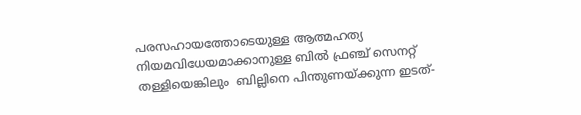പരസഹായത്തോടെയുള്ള ആത്മഹത്യ നിയമവിധേയമാക്കാനുള്ള ബില്‍ ഫ്രഞ്ച് സെനറ്റ് തള്ളിയെങ്കിലും  ബില്ലിനെ പിന്തുണയ്ക്കുന്ന ഇടത്-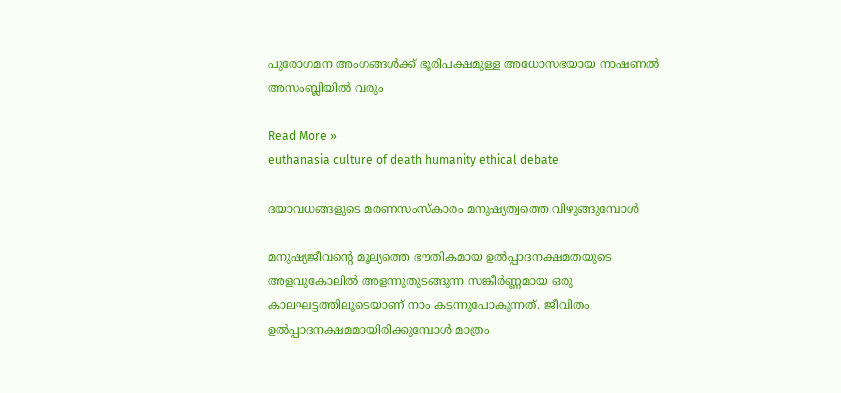പുരോഗമന അംഗങ്ങള്‍ക്ക് ഭൂരിപക്ഷമുള്ള അധോസഭയായ നാഷണല്‍ അസംബ്ലിയില്‍ വരും

Read More »
euthanasia culture of death humanity ethical debate

ദയാവധങ്ങളുടെ മരണസംസ്കാരം മനുഷ്യത്വത്തെ വിഴുങ്ങുമ്പോൾ

മനുഷ്യജീവന്റെ മൂല്യത്തെ ഭൗതികമായ ഉൽപ്പാദനക്ഷമതയുടെ അളവുകോലിൽ അളന്നുതുടങ്ങുന്ന സങ്കീർണ്ണമായ ഒരു കാലഘട്ടത്തിലൂടെയാണ് നാം കടന്നുപോകുന്നത്. ജീവിതം ഉൽപ്പാദനക്ഷമമായിരിക്കുമ്പോൾ മാത്രം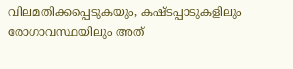വിലമതിക്കപ്പെടുകയും, കഷ്ടപ്പാടുകളിലും രോഗാവസ്ഥയിലും അത്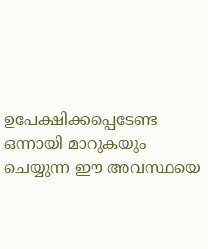ഉപേക്ഷിക്കപ്പെടേണ്ട ഒന്നായി മാറുകയും ചെയ്യുന്ന ഈ അവസ്ഥയെ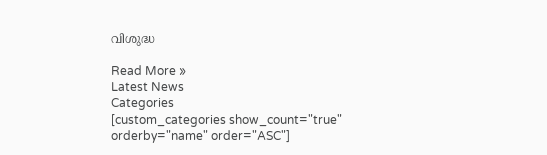വിശുദ്ധ

Read More »
Latest News
Categories
[custom_categories show_count="true" orderby="name" order="ASC"]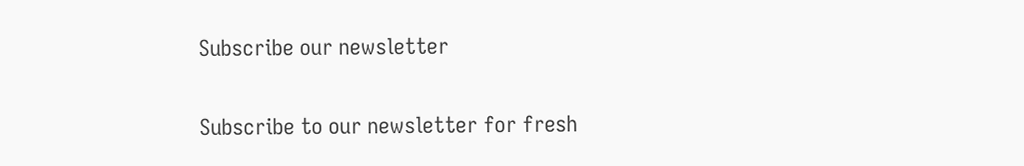Subscribe our newsletter

Subscribe to our newsletter for fresh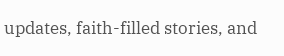updates, faith-filled stories, and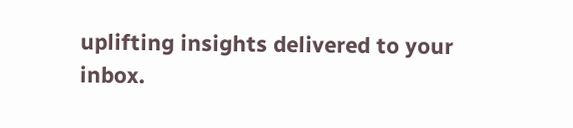uplifting insights delivered to your inbox.